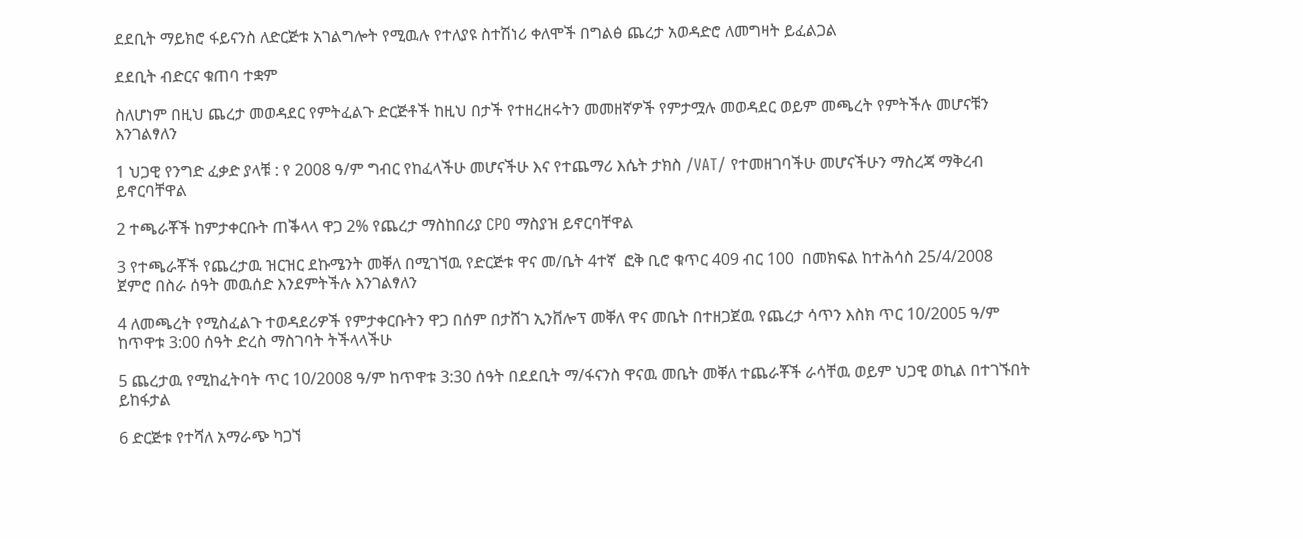ደደቢት ማይክሮ ፋይናንስ ለድርጅቱ አገልግሎት የሚዉሉ የተለያዩ ስተሽነሪ ቀለሞች በግልፅ ጨረታ አወዳድሮ ለመግዛት ይፈልጋል

ደደቢት ብድርና ቁጠባ ተቋም

ስለሆነም በዚህ ጨረታ መወዳደር የምትፈልጉ ድርጅቶች ከዚህ በታች የተዘረዘሩትን መመዘኛዎች የምታሟሉ መወዳደር ወይም መጫረት የምትችሉ መሆናቹን እንገልፃለን

1 ህጋዊ የንግድ ፈቃድ ያላቹ : የ 2008 ዓ/ም ግብር የከፈላችሁ መሆናችሁ እና የተጨማሪ እሴት ታክስ /VAT/ የተመዘገባችሁ መሆናችሁን ማስረጃ ማቅረብ ይኖርባቸዋል

2 ተጫራቾች ከምታቀርቡት ጠቕላላ ዋጋ 2% የጨረታ ማስከበሪያ CPO ማስያዝ ይኖርባቸዋል

3 የተጫራቾች የጨረታዉ ዝርዝር ደኩሜንት መቐለ በሚገኘዉ የድርጅቱ ዋና መ/ቤት 4ተኛ  ፎቅ ቢሮ ቁጥር 409 ብር 100  በመክፍል ከተሕሳስ 25/4/2008 ጀምሮ በስራ ሰዓት መዉሰድ እንደምትችሉ እንገልፃለን

4 ለመጫረት የሚስፈልጉ ተወዳደሪዎች የምታቀርቡትን ዋጋ በሰም በታሸገ ኢንቨሎፕ መቐለ ዋና መቤት በተዘጋጀዉ የጨረታ ሳጥን እስክ ጥር 10/2005 ዓ/ም ከጥዋቱ 3:00 ሰዓት ድረስ ማስገባት ትችላላችሁ

5 ጨረታዉ የሚከፈትባት ጥር 10/2008 ዓ/ም ከጥዋቱ 3:30 ሰዓት በደደቢት ማ/ፋናንስ ዋናዉ መቤት መቐለ ተጨራቾች ራሳቸዉ ወይም ህጋዊ ወኪል በተገኙበት ይከፋታል

6 ድርጅቱ የተሻለ አማራጭ ካጋኘ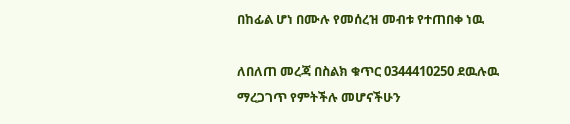በከፊል ሆነ በሙሉ የመሰረዝ መብቱ የተጠበቀ ነዉ

ለበለጠ መረጃ በስልክ ቁጥር 0344410250 ደዉሉዉ ማረጋገጥ የምትችሉ መሆናችሁን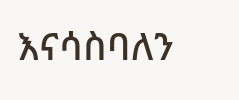እናሳስባለን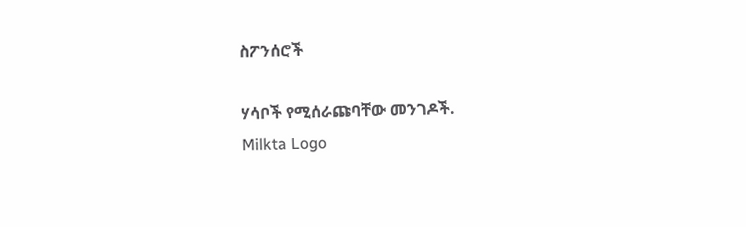ስፖንሰሮች

ሃሳቦች የሚሰራጩባቸው መንገዶች.
Milkta Logo